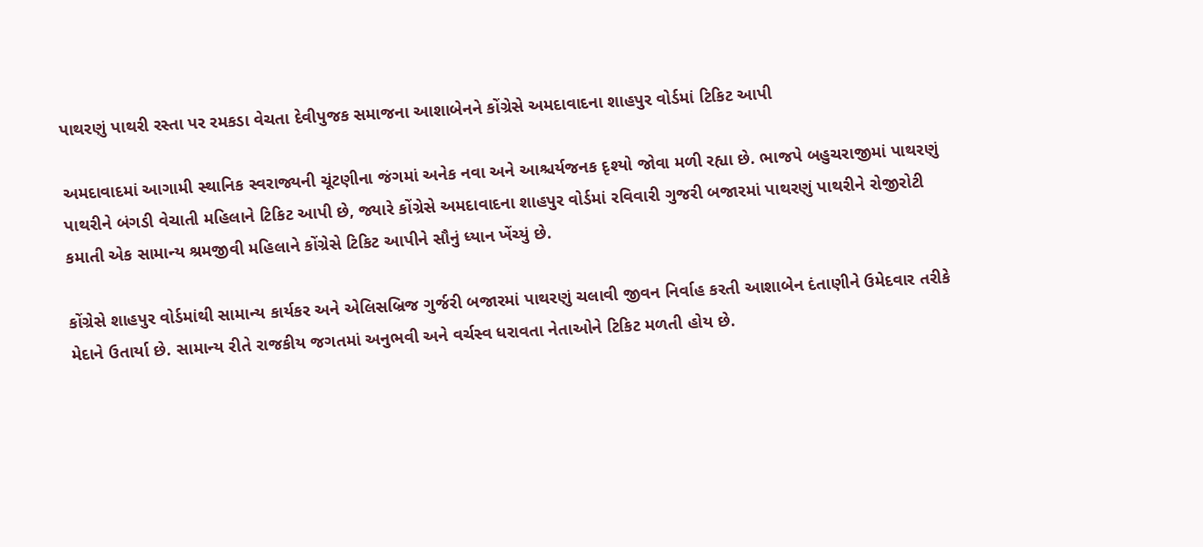પાથરણું પાથરી રસ્તા પર રમકડા વેચતા દેવીપુજક સમાજના આશાબેનને કોંગ્રેસે અમદાવાદના શાહપુર વોર્ડમાં ટિકિટ આપી

અમદાવાદમાં આગામી સ્થાનિક સ્વરાજ્યની ચૂંટણીના જંગમાં અનેક નવા અને આશ્ચર્યજનક દૃશ્યો જોવા મળી રહ્યા છે. ભાજપે બહુચરાજીમાં પાથરણું પાથરીને બંગડી વેચાતી મહિલાને ટિકિટ આપી છે, જ્યારે કોંગ્રેસે અમદાવાદના શાહપુર વોર્ડમાં રવિવારી ગુજરી બજારમાં પાથરણું પાથરીને રોજીરોટી કમાતી એક સામાન્ય શ્રમજીવી મહિલાને કોંગ્રેસે ટિકિટ આપીને સૌનું ધ્યાન ખેંચ્યું છે.

કોંગ્રેસે શાહપુર વોર્ડમાંથી સામાન્ય કાર્યકર અને એલિસબ્રિજ ગુર્જરી બજારમાં પાથરણું ચલાવી જીવન નિર્વાહ કરતી આશાબેન દંતાણીને ઉમેદવાર તરીકે મેદાને ઉતાર્યા છે. સામાન્ય રીતે રાજકીય જગતમાં અનુભવી અને વર્ચસ્વ ધરાવતા નેતાઓને ટિકિટ મળતી હોય છે.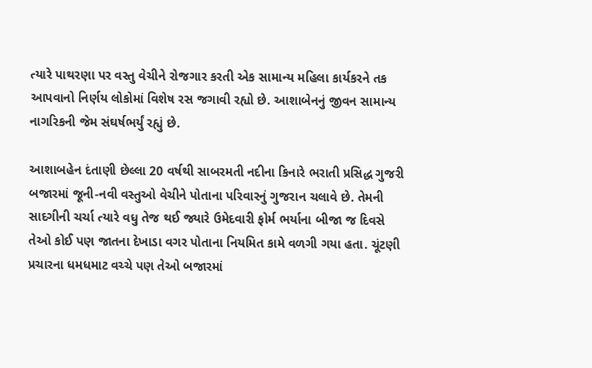ત્યારે પાથરણા પર વસ્તુ વેચીને રોજગાર કરતી એક સામાન્ય મહિલા કાર્યકરને તક આપવાનો નિર્ણય લોકોમાં વિશેષ રસ જગાવી રહ્યો છે. આશાબેનનું જીવન સામાન્ય નાગરિકની જેમ સંઘર્ષભર્યું રહ્યું છે.

આશાબહેન દંતાણી છેલ્લા 20 વર્ષથી સાબરમતી નદીના કિનારે ભરાતી પ્રસિદ્ધ ગુજરી બજારમાં જૂની-નવી વસ્તુઓ વેચીને પોતાના પરિવારનું ગુજરાન ચલાવે છે. તેમની સાદગીની ચર્ચા ત્યારે વધુ તેજ થઈ જ્યારે ઉમેદવારી ફોર્મ ભર્યાના બીજા જ દિવસે તેઓ કોઈ પણ જાતના દેખાડા વગર પોતાના નિયમિત કામે વળગી ગયા હતા. ચૂંટણી પ્રચારના ધમધમાટ વચ્ચે પણ તેઓ બજારમાં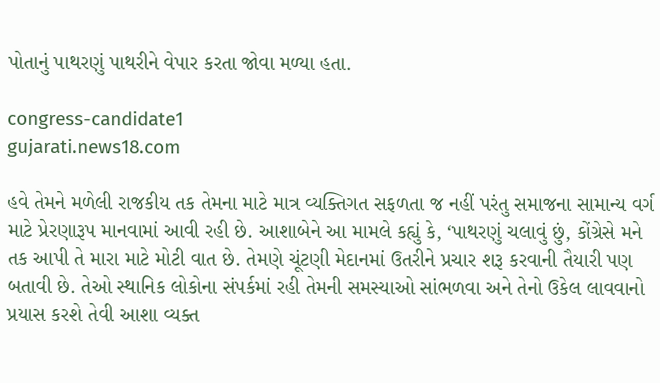પોતાનું પાથરણું પાથરીને વેપાર કરતા જોવા મળ્યા હતા.

congress-candidate1
gujarati.news18.com

હવે તેમને મળેલી રાજકીય તક તેમના માટે માત્ર વ્યક્તિગત સફળતા જ નહીં પરંતુ સમાજના સામાન્ય વર્ગ માટે પ્રેરણારૂપ માનવામાં આવી રહી છે. આશાબેને આ મામલે કહ્યું કે, ‘પાથરણું ચલાવું છું, કોંગ્રેસે મને તક આપી તે મારા માટે મોટી વાત છે. તેમણે ચૂંટણી મેદાનમાં ઉતરીને પ્રચાર શરૂ કરવાની તૈયારી પણ બતાવી છે. તેઓ સ્થાનિક લોકોના સંપર્કમાં રહી તેમની સમસ્યાઓ સાંભળવા અને તેનો ઉકેલ લાવવાનો પ્રયાસ કરશે તેવી આશા વ્યક્ત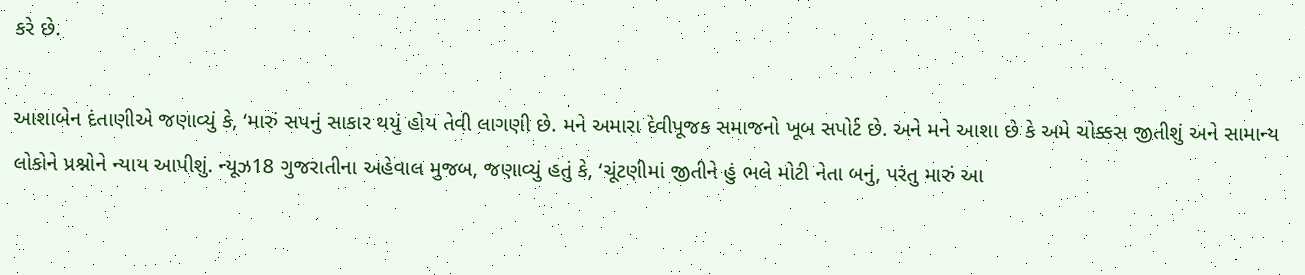કરે છે.

આશાબેન દંતાણીએ જણાવ્યું કે, ‘મારું સપનું સાકાર થયું હોય તેવી લાગણી છે. મને અમારા દેવીપૂજક સમાજનો ખૂબ સપોર્ટ છે. અને મને આશા છે કે અમે ચોક્કસ જીતીશું અને સામાન્ય લોકોને પ્રશ્નોને ન્યાય આપીશું. ન્યૂઝ18 ગુજરાતીના અહેવાલ મુજબ, જણાવ્યું હતું કે, ‘ચૂંટણીમાં જીતીને હું ભલે મોટી નેતા બનું, પરંતુ મારું આ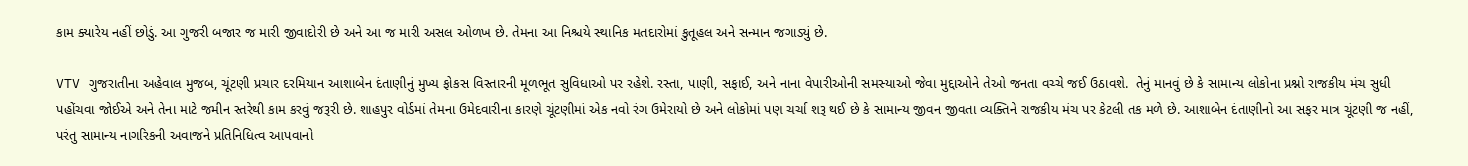કામ ક્યારેય નહીં છોડું. આ ગુજરી બજાર જ મારી જીવાદોરી છે અને આ જ મારી અસલ ઓળખ છે. તેમના આ નિશ્ચયે સ્થાનિક મતદારોમાં કુતૂહલ અને સન્માન જગાડ્યું છે.

VTV ગુજરાતીના અહેવાલ મુજબ, ચૂંટણી પ્રચાર દરમિયાન આશાબેન દંતાણીનું મુખ્ય ફોકસ વિસ્તારની મૂળભૂત સુવિધાઓ પર રહેશે. રસ્તા, પાણી, સફાઈ, અને નાના વેપારીઓની સમસ્યાઓ જેવા મુદ્દાઓને તેઓ જનતા વચ્ચે જઈ ઉઠાવશે.  તેનું માનવું છે કે સામાન્ય લોકોના પ્રશ્નો રાજકીય મંચ સુધી પહોંચવા જોઈએ અને તેના માટે જમીન સ્તરેથી કામ કરવું જરૂરી છે. શાહપુર વોર્ડમાં તેમના ઉમેદવારીના કારણે ચૂંટણીમાં એક નવો રંગ ઉમેરાયો છે અને લોકોમાં પણ ચર્ચા શરૂ થઈ છે કે સામાન્ય જીવન જીવતા વ્યક્તિને રાજકીય મંચ પર કેટલી તક મળે છે. આશાબેન દંતાણીનો આ સફર માત્ર ચૂંટણી જ નહીં, પરંતુ સામાન્ય નાગરિકની અવાજને પ્રતિનિધિત્વ આપવાનો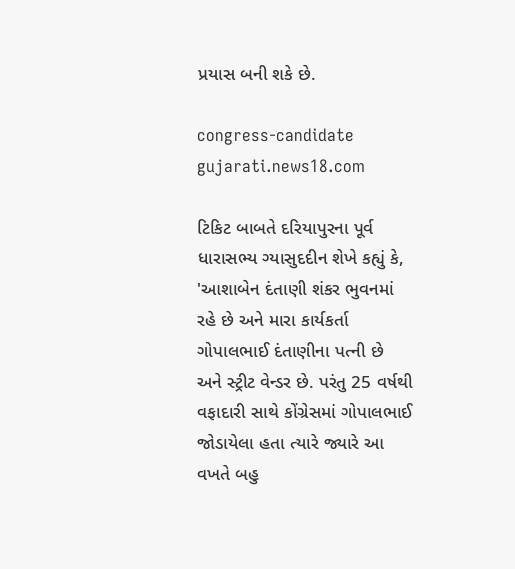પ્રયાસ બની શકે છે.

congress-candidate
gujarati.news18.com

ટિકિટ બાબતે દરિયાપુરના પૂર્વ ધારાસભ્ય ગ્યાસુદદીન શેખે કહ્યું કે, 'આશાબેન દંતાણી શંકર ભુવનમાં રહે છે અને મારા કાર્યકર્તા ગોપાલભાઈ દંતાણીના પત્ની છે અને સ્ટ્રીટ વેન્ડર છે. પરંતુ 25 વર્ષથી વફાદારી સાથે કોંગ્રેસમાં ગોપાલભાઈ જોડાયેલા હતા ત્યારે જ્યારે આ વખતે બહુ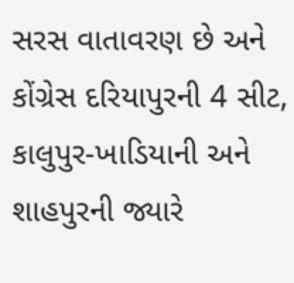સરસ વાતાવરણ છે અને કોંગ્રેસ દરિયાપુરની 4 સીટ, કાલુપુર-ખાડિયાની અને શાહપુરની જ્યારે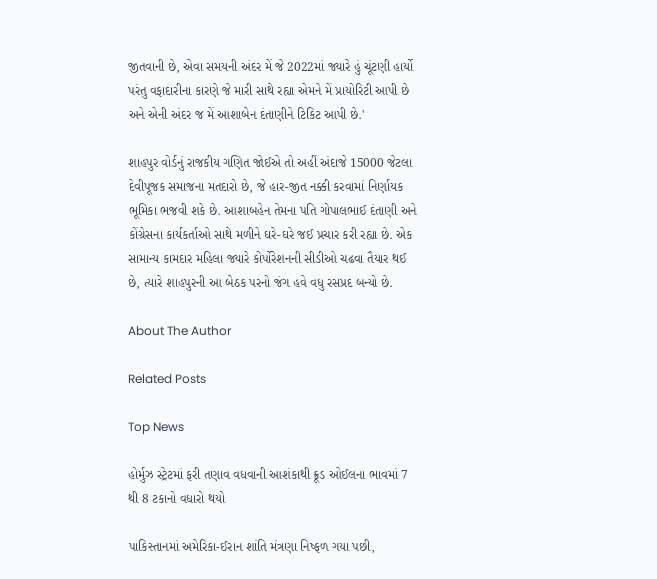જીતવાની છે, એવા સમયની અંદર મેં જે 2022માં જ્યારે હું ચૂંટણી હાર્યો પરંતુ વફાદારીના કારણે જે મારી સાથે રહ્યા એમને મેં પ્રાયોરિટી આપી છે અને એની અંદર જ મેં આશાબેન દંતાણીને ટિકિટ આપી છે.'

શાહપુર વોર્ડનું રાજકીય ગણિત જોઈએ તો અહીં અંદાજે 15000 જેટલા દેવીપૂજક સમાજના મતદારો છે, જે હાર-જીત નક્કી કરવામાં નિર્ણાયક ભૂમિકા ભજવી શકે છે. આશાબહેન તેમના પતિ ગોપાલભાઈ દંતાણી અને કોંગ્રેસના કાર્યકર્તાઓ સાથે મળીને ઘરે-ઘરે જઈ પ્રચાર કરી રહ્યા છે. એક સામાન્ય કામદાર મહિલા જ્યારે કોર્પોરેશનની સીડીઓ ચઢવા તૈયાર થઈ છે, ત્યારે શાહપુરની આ બેઠક પરનો જંગ હવે વધુ રસપ્રદ બન્યો છે.

About The Author

Related Posts

Top News

હોર્મુઝ સ્ટ્રેટમાં ફરી તણાવ વધવાની આશંકાથી ક્રૂડ ઓઈલના ભાવમાં 7 થી 8 ટકાનો વધારો થયો

પાકિસ્તાનમાં અમેરિકા-ઈરાન શાંતિ મંત્રણા નિષ્ફળ ગયા પછી,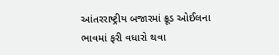આંતરરાષ્ટ્રીય બજારમાં ક્રૂડ ઓઈલના ભાવમાં ફરી વધારો થવા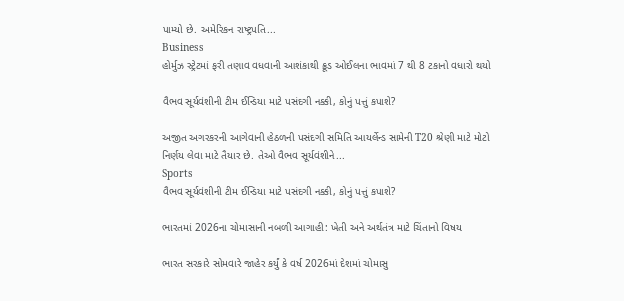પામ્યો છે. અમેરિકન રાષ્ટ્રપતિ...
Business
હોર્મુઝ સ્ટ્રેટમાં ફરી તણાવ વધવાની આશંકાથી ક્રૂડ ઓઈલના ભાવમાં 7 થી 8 ટકાનો વધારો થયો

વૈભવ સૂર્યવંશીની ટીમ ઈન્ડિયા માટે પસંદગી નક્કી, કોનું પત્તું કપાશે?

અજીત અગરકરની આગેવાની હેઠળની પસંદગી સમિતિ આયર્લેન્ડ સામેની T20 શ્રેણી માટે મોટો નિર્ણય લેવા માટે તૈયાર છે. તેઓ વૈભવ સૂર્યવંશીને...
Sports
વૈભવ સૂર્યવંશીની ટીમ ઈન્ડિયા માટે પસંદગી નક્કી, કોનું પત્તું કપાશે?

ભારતમાં 2026ના ચોમાસાની નબળી આગાહી: ખેતી અને અર્થતંત્ર માટે ચિંતાનો વિષય

ભારત સરકારે સોમવારે જાહેર કર્યું કે વર્ષ 2026માં દેશમાં ચોમાસુ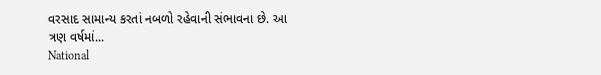વરસાદ સામાન્ય કરતાં નબળો રહેવાની સંભાવના છે. આ ત્રણ વર્ષમાં...
National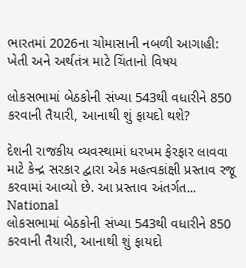ભારતમાં 2026ના ચોમાસાની નબળી આગાહી: ખેતી અને અર્થતંત્ર માટે ચિંતાનો વિષય

લોકસભામાં બેઠકોની સંખ્યા 543થી વધારીને 850 કરવાની તૈયારી, આનાથી શું ફાયદો થશે?

દેશની રાજકીય વ્યવસ્થામાં ધરખમ ફેરફાર લાવવા માટે કેન્દ્ર સરકાર દ્વારા એક મહત્વકાંક્ષી પ્રસ્તાવ રજૂ કરવામાં આવ્યો છે. આ પ્રસ્તાવ અંતર્ગત...
National
લોકસભામાં બેઠકોની સંખ્યા 543થી વધારીને 850 કરવાની તૈયારી, આનાથી શું ફાયદો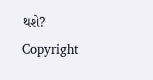થશે?
Copyright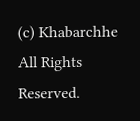(c) Khabarchhe All Rights Reserved.